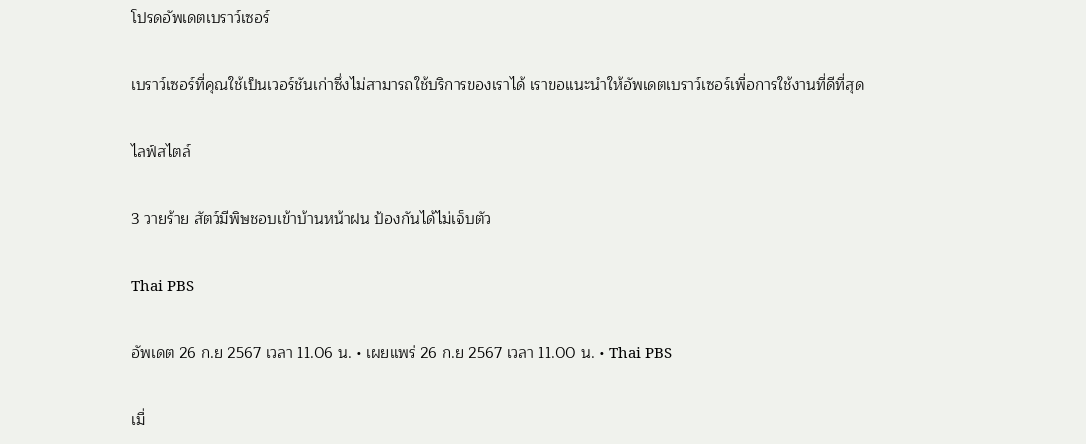โปรดอัพเดตเบราว์เซอร์

เบราว์เซอร์ที่คุณใช้เป็นเวอร์ชันเก่าซึ่งไม่สามารถใช้บริการของเราได้ เราขอแนะนำให้อัพเดตเบราว์เซอร์เพื่อการใช้งานที่ดีที่สุด

ไลฟ์สไตล์

3 วายร้าย สัตว์มีพิษชอบเข้าบ้านหน้าฝน ป้องกันได้ไม่เจ็บตัว

Thai PBS

อัพเดต 26 ก.ย 2567 เวลา 11.06 น. • เผยแพร่ 26 ก.ย 2567 เวลา 11.00 น. • Thai PBS

เมื่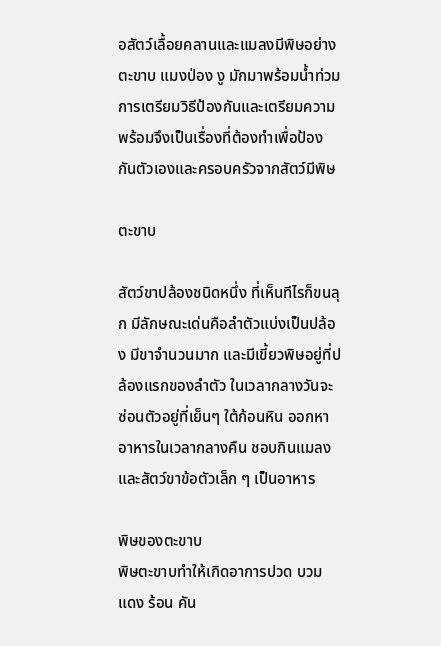อสัตว์เลื้อยคลานและแมลงมีพิษอย่าง ตะขาบ แมงป่อง งู มักมาพร้อมน้ำท่วม การเตรียมวิธีป้องกันและเตรียมความพร้อมจึงเป็นเรื่องที่ต้องทำเพื่อป้องกันตัวเองและครอบครัวจากสัตว์มีพิษ

ตะขาบ

สัตว์ขาปล้องชนิดหนึ่ง ที่เห็นทีไรก็ขนลุก มีลักษณะเด่นคือลำตัวแบ่งเป็นปล้อง มีขาจำนวนมาก และมีเขี้ยวพิษอยู่ที่ปล้องแรกของลำตัว ในเวลากลางวันจะซ่อนตัวอยู่ที่เย็นๆ ใต้ก้อนหิน ออกหาอาหารในเวลากลางคืน ชอบกินแมลง และสัตว์ขาข้อตัวเล็ก ๆ เป็นอาหาร

พิษของตะขาบ
พิษตะขาบทำให้เกิดอาการปวด บวม แดง ร้อน คัน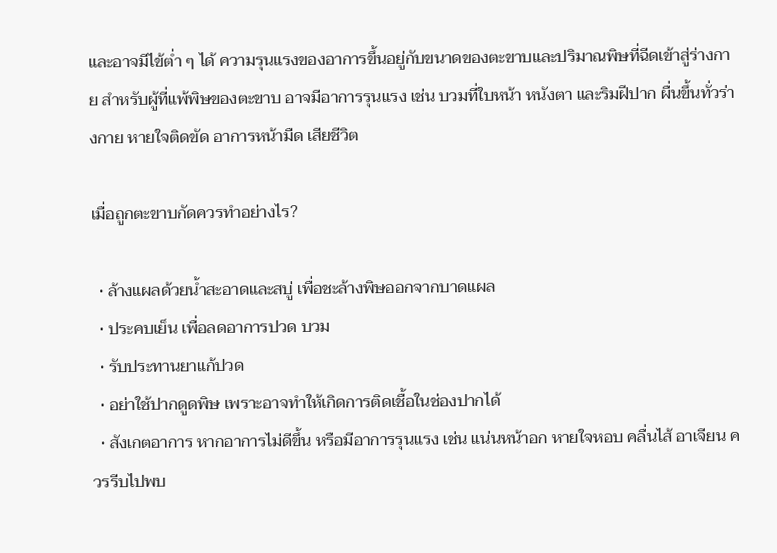และอาจมีไข้ต่ำ ๆ ได้ ความรุนแรงของอาการขึ้นอยู่กับขนาดของตะขาบและปริมาณพิษที่ฉีดเข้าสู่ร่างกาย สำหรับผู้ที่แพ้พิษของตะขาบ อาจมีอาการรุนแรง เช่น บวมที่ใบหน้า หนังตา และริมฝีปาก ผื่นขึ้นทั่วร่างกาย หายใจติดขัด อาการหน้ามืด เสียชีวิต

เมื่อถูกตะขาบกัดควรทำอย่างไร?

  • ล้างแผลด้วยน้ำสะอาดและสบู่ เพื่อชะล้างพิษออกจากบาดแผล
  • ประคบเย็น เพื่อลดอาการปวด บวม
  • รับประทานยาแก้ปวด
  • อย่าใช้ปากดูดพิษ เพราะอาจทำให้เกิดการติดเชื้อในช่องปากได้
  • สังเกตอาการ หากอาการไม่ดีขึ้น หรือมีอาการรุนแรง เช่น แน่นหน้าอก หายใจหอบ คลื่นไส้ อาเจียน ควรรีบไปพบ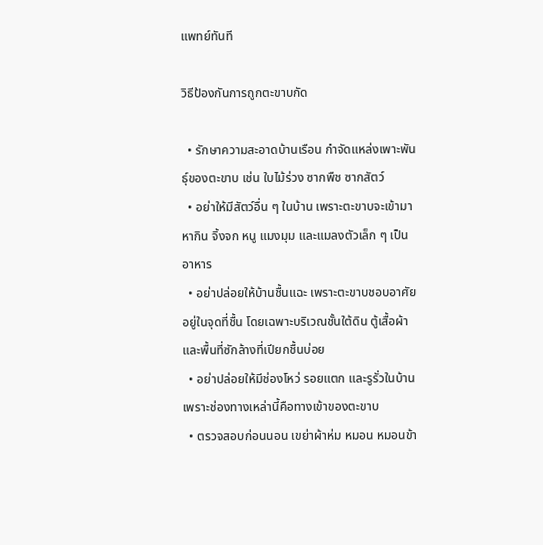แพทย์ทันที

วิธีป้องกันการถูกตะขาบกัด

  • รักษาความสะอาดบ้านเรือน กำจัดแหล่งเพาะพันธุ์ของตะขาบ เช่น ใบไม้ร่วง ซากพืช ซากสัตว์
  • อย่าให้มีสัตว์อื่น ๆ ในบ้าน เพราะตะขาบจะเข้ามาหากิน จิ้งจก หนู แมงมุม และแมลงตัวเล็ก ๆ เป็นอาหาร
  • อย่าปล่อยให้บ้านชื้นแฉะ เพราะตะขาบชอบอาศัยอยู่ในจุดที่ชื้น โดยเฉพาะบริเวณชั้นใต้ดิน ตู้เสื้อผ้า และพื้นที่ซักล้างที่เปียกชื้นบ่อย
  • อย่าปล่อยให้มีช่องโหว่ รอยแตก และรูรั่วในบ้าน เพราะช่องทางเหล่านี้คือทางเข้าของตะขาบ
  • ตรวจสอบก่อนนอน เขย่าผ้าห่ม หมอน หมอนข้า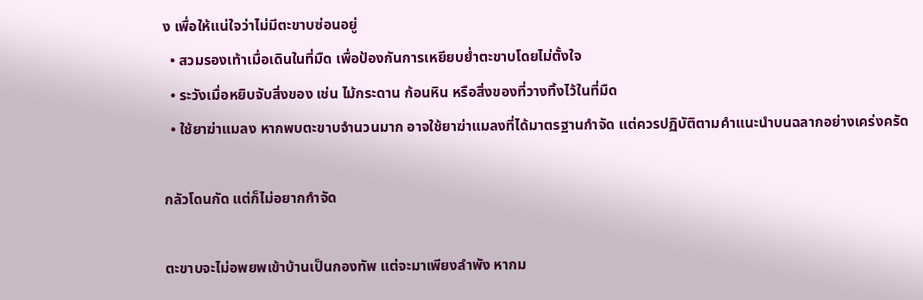ง เพื่อให้แน่ใจว่าไม่มีตะขาบซ่อนอยู่
  • สวมรองเท้าเมื่อเดินในที่มืด เพื่อป้องกันการเหยียบย่ำตะขาบโดยไม่ตั้งใจ
  • ระวังเมื่อหยิบจับสิ่งของ เช่น ไม้กระดาน ก้อนหิน หรือสิ่งของที่วางทิ้งไว้ในที่มืด
  • ใช้ยาฆ่าแมลง หากพบตะขาบจำนวนมาก อาจใช้ยาฆ่าแมลงที่ได้มาตรฐานกำจัด แต่ควรปฏิบัติตามคำแนะนำบนฉลากอย่างเคร่งครัด

กลัวโดนกัด แต่ก็ไม่อยากกำจัด

ตะขาบจะไม่อพยพเข้าบ้านเป็นกองทัพ แต่จะมาเพียงลำพัง หากม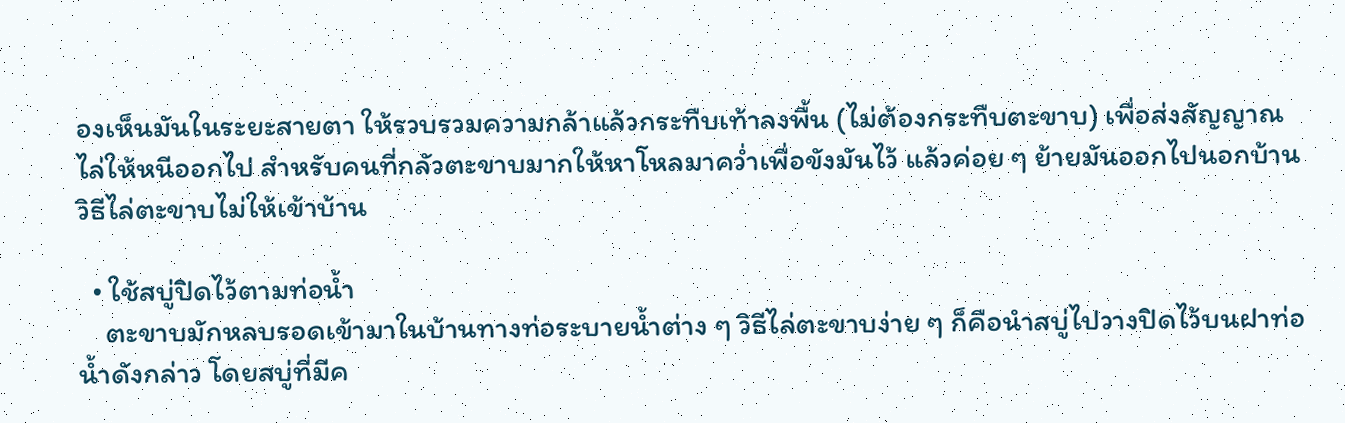องเห็นมันในระยะสายตา ให้รวบรวมความกล้าแล้วกระทืบเท้าลงพื้น (ไม่ต้องกระทืบตะขาบ) เพื่อส่งสัญญาณไล่ให้หนีออกไป สำหรับคนที่กลัวตะขาบมากให้หาโหลมาคว่ำเพื่อขังมันไว้ แล้วค่อย ๆ ย้ายมันออกไปนอกบ้าน
วิธีไล่ตะขาบไม่ให้เข้าบ้าน

  • ใช้สบู่ปิดไว้ตามท่อน้ำ
    ตะขาบมักหลบรอดเข้ามาในบ้านทางท่อระบายน้ำต่าง ๆ วิธีไล่ตะขาบง่าย ๆ ก็คือนำสบู่ไปวางปิดไว้บนฝาท่อน้ำดังกล่าว โดยสบู่ที่มีค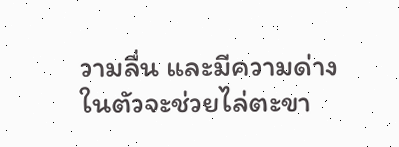วามลื่น และมีความด่างในตัวจะช่วยไล่ตะขา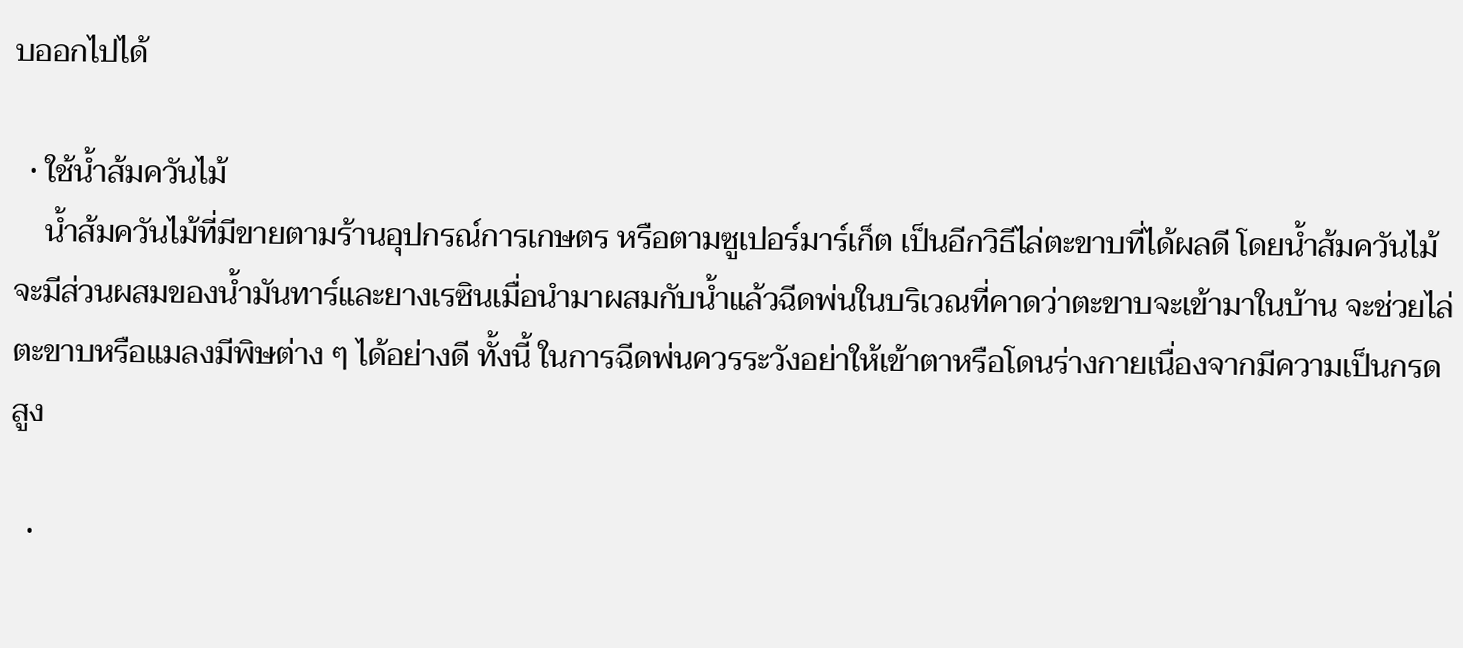บออกไปได้

  • ใช้น้ำส้มควันไม้
    น้ำส้มควันไม้ที่มีขายตามร้านอุปกรณ์การเกษตร หรือตามซูเปอร์มาร์เก็ต เป็นอีกวิธีไล่ตะขาบที่ได้ผลดี โดยน้ำส้มควันไม้จะมีส่วนผสมของน้ำมันทาร์และยางเรซินเมื่อนำมาผสมกับน้ำแล้วฉีดพ่นในบริเวณที่คาดว่าตะขาบจะเข้ามาในบ้าน จะช่วยไล่ตะขาบหรือแมลงมีพิษต่าง ๆ ได้อย่างดี ทั้งนี้ ในการฉีดพ่นควรระวังอย่าให้เข้าตาหรือโดนร่างกายเนื่องจากมีความเป็นกรดสูง

  •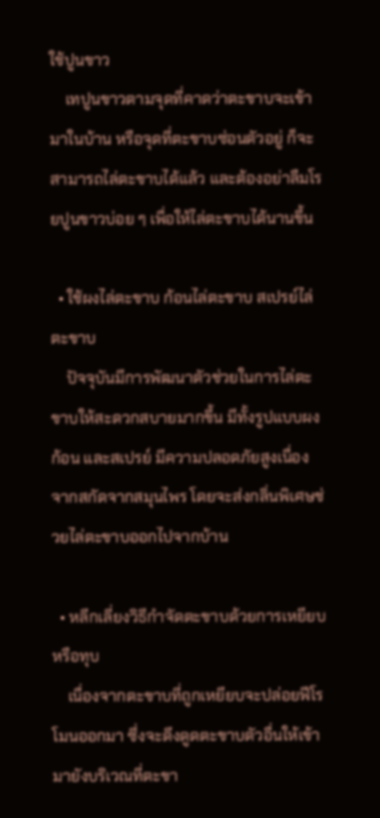ใช้ปูนขาว
    เทปูนขาวตามจุดที่คาดว่าตะขาบจะเข้ามาในบ้าน หรือจุดที่ตะขาบซ่อนตัวอยู่ ก็จะสามารถไล่ตะขาบได้แล้ว และต้องอย่าลืมโรยปูนขาวบ่อย ๆ เพื่อให้ไล่ตะขาบได้นานขึ้น

  • ใช้ผงไล่ตะขาบ ก้อนไล่ตะขาบ สเปรย์ไล่ตะขาบ
    ปัจจุบันมีการพัฒนาตัวช่วยในการไล่ตะขาบให้สะดวกสบายมากขึ้น มีทั้งรูปแบบผง ก้อน และสเปรย์ มีความปลอดภัยสูงเนื่องจากสกัดจากสมุนไพร โดยจะส่งกลิ่นพิเศษช่วยไล่ตะขาบออกไปจากบ้าน

  • หลีกเลี่ยงวิธีกำจัดตะขาบด้วยการเหยียบ หรือทุบ
    เนื่องจากตะขาบที่ถูกเหยียบจะปล่อยฟีโรโมนออกมา ซึ่งจะดึงดูดตะขาบตัวอื่นให้เข้ามายังบริเวณที่ตะขา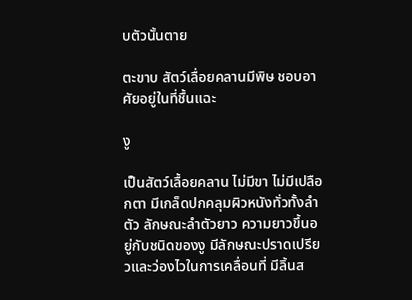บตัวนั้นตาย

ตะขาบ สัตว์เลื่อยคลานมีพิษ ชอบอาศัยอยู่ในที่ชื้นแฉะ

งู

เป็นสัตว์เลื้อยคลาน ไม่มีขา ไม่มีเปลือกตา มีเกล็ดปกคลุมผิวหนังทั่วทั้งลำตัว ลักษณะลำตัวยาว ความยาวขึ้นอยู่กับชนิดของงู มีลักษณะปราดเปรียวและว่องไวในการเคลื่อนที่ มีลิ้นส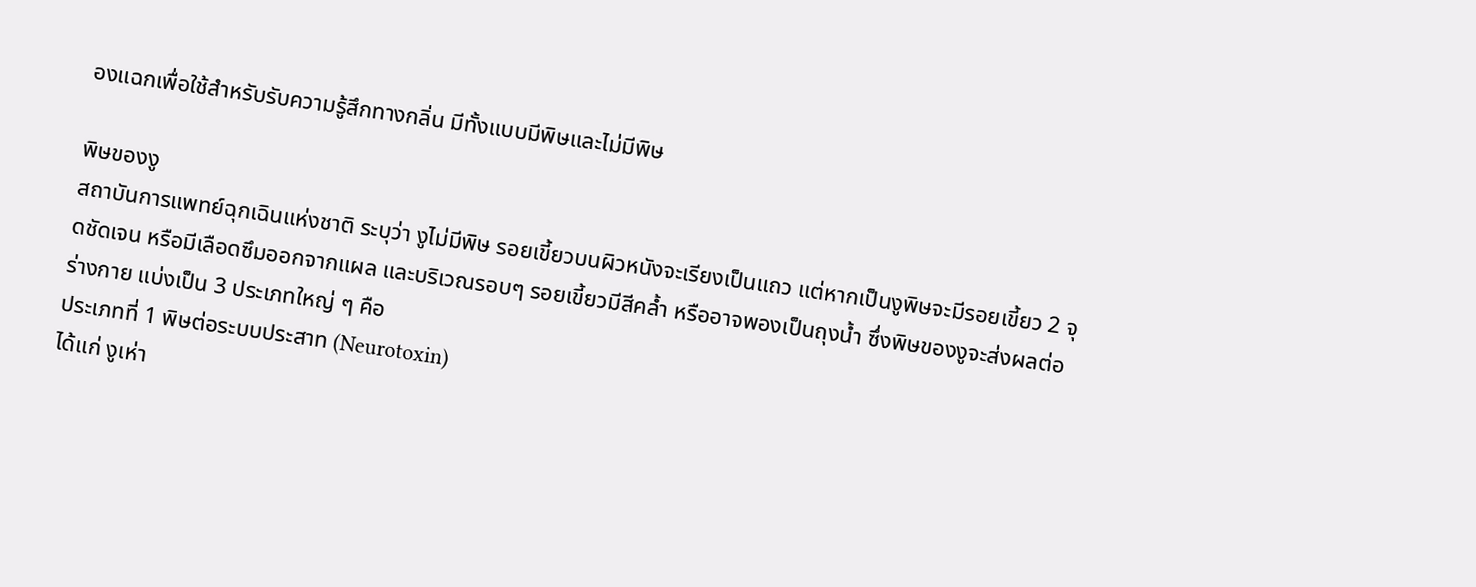องแฉกเพื่อใช้สำหรับรับความรู้สึกทางกลิ่น มีทั้งแบบมีพิษและไม่มีพิษ

พิษของงู
สถาบันการแพทย์ฉุกเฉินแห่งชาติ ระบุว่า งูไม่มีพิษ รอยเขี้ยวบนผิวหนังจะเรียงเป็นแถว แต่หากเป็นงูพิษจะมีรอยเขี้ยว 2 จุดชัดเจน หรือมีเลือดซึมออกจากแผล และบริเวณรอบๆ รอยเขี้ยวมีสีคล้ำ หรืออาจพองเป็นถุงน้ำ ซึ่งพิษของงูจะส่งผลต่อร่างกาย แบ่งเป็น 3 ประเภทใหญ่ ๆ คือ
ประเภทที่ 1 พิษต่อระบบประสาท (Neurotoxin)
ได้แก่ งูเห่า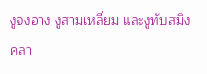งูจงอาง งูสามเหลี่ยม และงูทับสมิงคลา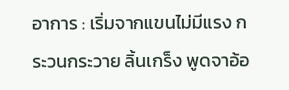อาการ : เริ่มจากแขนไม่มีแรง กระวนกระวาย ลิ้นเกร็ง พูดจาอ้อ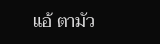แอ้ ตามัว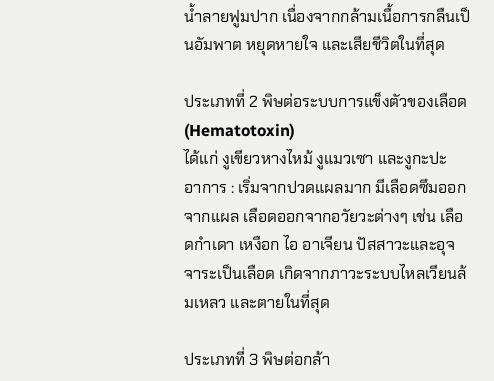น้ำลายฟูมปาก เนื่องจากกล้ามเนื้อการกลืนเป็นอัมพาต หยุดหายใจ และเสียชีวิตในที่สุด

ประเภทที่ 2 พิษต่อระบบการแข็งตัวของเลือด (Hematotoxin)
ได้แก่ งูเขียวหางไหม้ งูแมวเซา และงูกะปะ
อาการ : เริ่มจากปวดแผลมาก มีเลือดซึมออกจากแผล เลือดออกจากอวัยวะต่างๆ เช่น เลือดกำเดา เหงือก ไอ อาเจียน ปัสสาวะและอุจจาระเป็นเลือด เกิดจากภาวะระบบไหลเวียนล้มเหลว และตายในที่สุด

ประเภทที่ 3 พิษต่อกล้า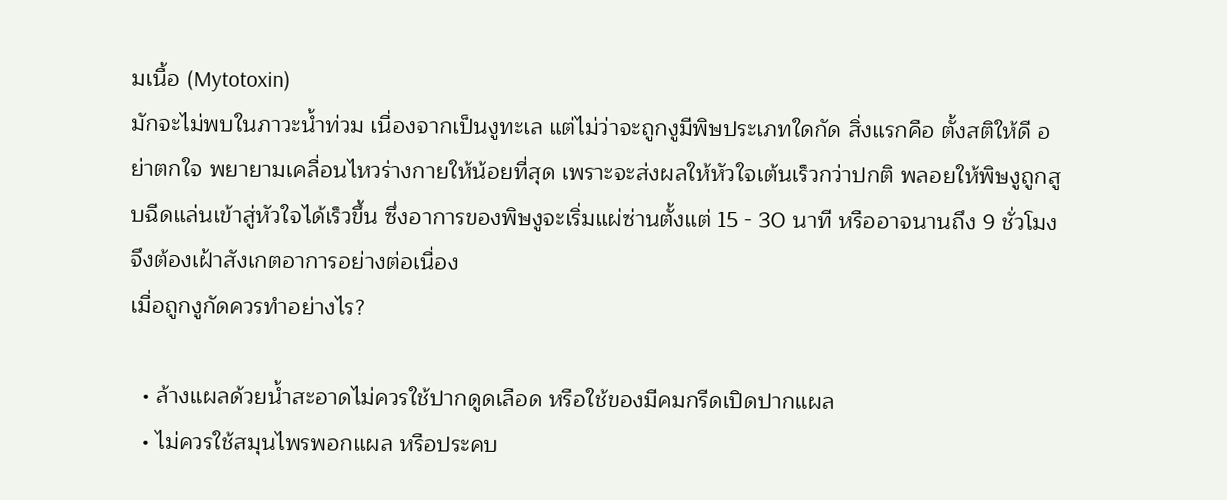มเนื้อ (Mytotoxin)
มักจะไม่พบในภาวะน้ำท่วม เนื่องจากเป็นงูทะเล แต่ไม่ว่าจะถูกงูมีพิษประเภทใดกัด สิ่งแรกคือ ตั้งสติให้ดี อย่าตกใจ พยายามเคลื่อนไหวร่างกายให้น้อยที่สุด เพราะจะส่งผลให้หัวใจเต้นเร็วกว่าปกติ พลอยให้พิษงูถูกสูบฉีดแล่นเข้าสู่หัวใจได้เร็วขึ้น ซึ่งอาการของพิษงูจะเริ่มแผ่ซ่านตั้งแต่ 15 - 30 นาที หรืออาจนานถึง 9 ชั่วโมง จึงต้องเฝ้าสังเกตอาการอย่างต่อเนื่อง
เมื่อถูกงูกัดควรทำอย่างไร?

  • ล้างแผลด้วยน้ำสะอาดไม่ควรใช้ปากดูดเลือด หรือใช้ของมีคมกรีดเปิดปากแผล
  • ไม่ควรใช้สมุนไพรพอกแผล หรือประคบ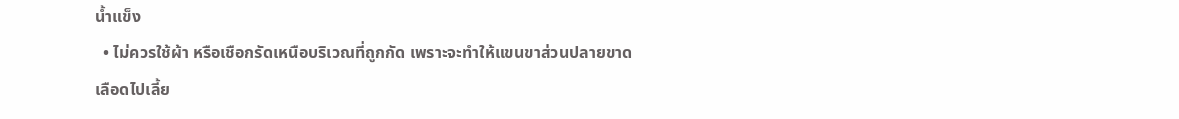น้ำแข็ง
  • ไม่ควรใช้ผ้า หรือเชือกรัดเหนือบริเวณที่ถูกกัด เพราะจะทำให้แขนขาส่วนปลายขาดเลือดไปเลี้ย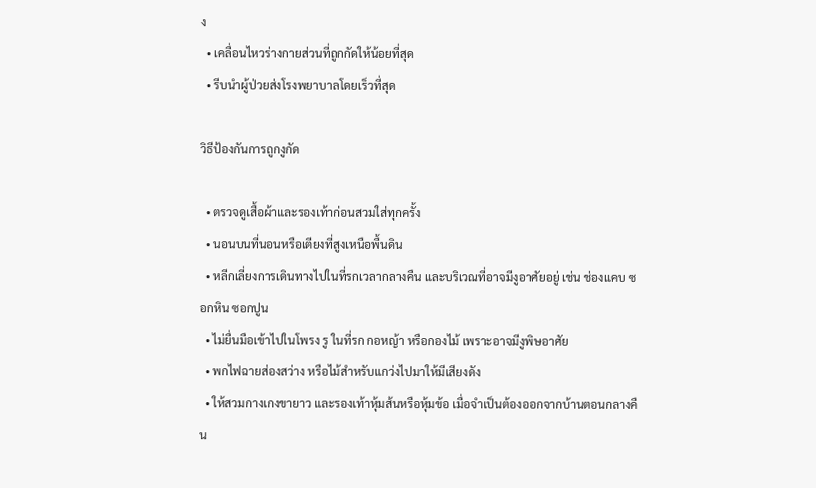ง
  • เคลื่อนไหวร่างกายส่วนที่ถูกกัดให้น้อยที่สุด
  • รีบนำผู้ป่วยส่งโรงพยาบาลโดยเร็วที่สุด

วิธีป้องกันการถูกงูกัด

  • ตรวจดูเสื้อผ้าและรองเท้าก่อนสวมใส่ทุกครั้ง
  • นอนบนที่นอนหรือเตียงที่สูงเหนือพื้นดิน
  • หลีกเลี่ยงการเดินทางไปในที่รกเวลากลางคืน และบริเวณที่อาจมีงูอาศัยอยู่ เช่น ช่องแคบ ซอกหิน ซอกปูน
  • ไม่ยื่นมือเข้าไปในโพรง รู ในที่รก กอหญ้า หรือกองไม้ เพราะอาจมีงูพิษอาศัย
  • พกไฟฉายส่องสว่าง หรือไม้สำหรับแกว่งไปมาให้มีเสียงดัง
  • ให้สวมกางเกงขายาว และรองเท้าหุ้มส้นหรือหุ้มข้อ เมื่อจำเป็นต้องออกจากบ้านตอนกลางคืน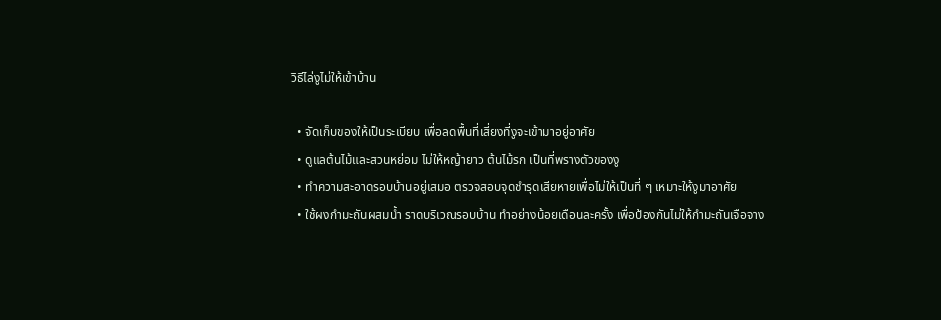วิธีไล่งูไม่ให้เข้าบ้าน

  • จัดเก็บของให้เป็นระเบียบ เพื่อลดพื้นที่เสี่ยงที่งูจะเข้ามาอยู่อาศัย
  • ดูแลต้นไม้และสวนหย่อม ไม่ให้หญ้ายาว ต้นไม้รก เป็นที่พรางตัวของงู
  • ทำความสะอาดรอบบ้านอยู่เสมอ ตรวจสอบจุดชำรุดเสียหายเพื่อไม่ให้เป็นที่ ๆ เหมาะให้งูมาอาศัย
  • ใช้ผงกำมะถันผสมน้ำ ราดบริเวณรอบบ้าน ทำอย่างน้อยเดือนละครั้ง เพื่อป้องกันไม่ให้กำมะถันเจือจาง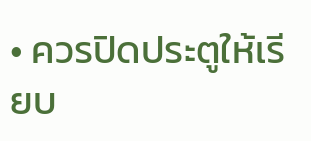• ควรปิดประตูให้เรียบ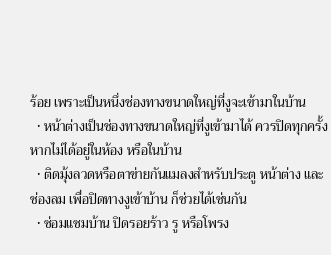ร้อย เพราะเป็นหนึ่งช่องทางขนาดใหญ่ที่งูจะเข้ามาในบ้าน
  • หน้าต่างเป็นช่องทางขนาดใหญ่ที่งูเข้ามาได้ ควรปิดทุกครั้งหากไม่ได้อยู่ในห้อง หรือในบ้าน
  • ติดมุ้งลวดหรือตาข่ายกันแมลงสำหรับประตู หน้าต่าง และช่องลม เพื่อปิดทางงูเข้าบ้าน ก็ช่วยได้เช่นกัน
  • ซ่อมแซมบ้าน ปิดรอยร้าว รู หรือโพรง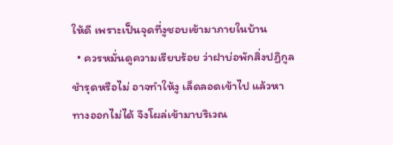ให้ดี เพราะเป็นจุดที่งูชอบเข้ามาภายในบ้าน
  • ควรหมั่นดูความเรียบร้อย ว่าฝาบ่อพักสิ่งปฏิกูลชำรุดหรือไม่ อาจทำให้งู เล็ดลอดเข้าไป แล้วหาทางออกไม่ได้ จึงโผล่เข้ามาบริเวณ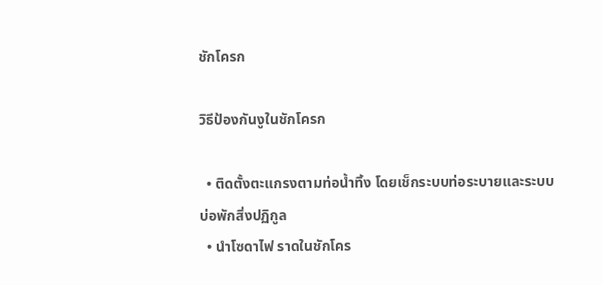ชักโครก

วิธีป้องกันงูในชักโครก

  • ติดตั้งตะแกรงตามท่อน้ำทิ้ง โดยเช็กระบบท่อระบายและระบบบ่อพักสิ่งปฏิกูล
  • นำโซดาไฟ ราดในชักโคร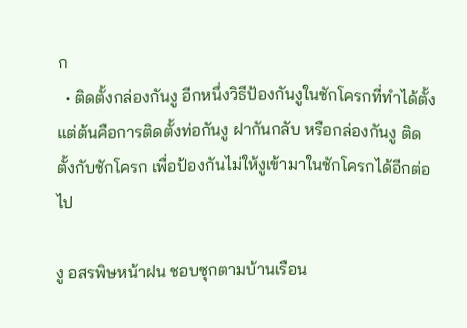ก
  • ติดตั้งกล่องกันงู อีกหนึ่งวิธีป้องกันงูในชักโครกที่ทำได้ตั้งแต่ต้นคือการติดตั้งท่อกันงู ฝากันกลับ หรือกล่องกันงู ติดตั้งกับชักโครก เพื่อป้องกันไม่ให้งูเข้ามาในชักโครกได้อีกต่อไป

งู อสรพิษหน้าฝน ชอบซุกตามบ้านเรือน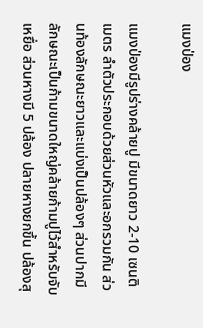แมงป่อง

แมงป่องมีรูปร่างคล้ายปู มีขนาดยาว 2-10 เซนติเมตร ลำตัวประกอบด้วยส่วนหัวและอกรวมกัน ส่วนท้องลักษณะยาวและแบ่งเป็นปล้องๆ ส่วนปากมีลักษณะเป็นก้ามขนาดใหญ่คล้ายก้ามปูไว้สำหรับจับเหยื่อ ส่วนหางมี 5 ปล้อง ปลายหางยกขึ้น ปล้องสุ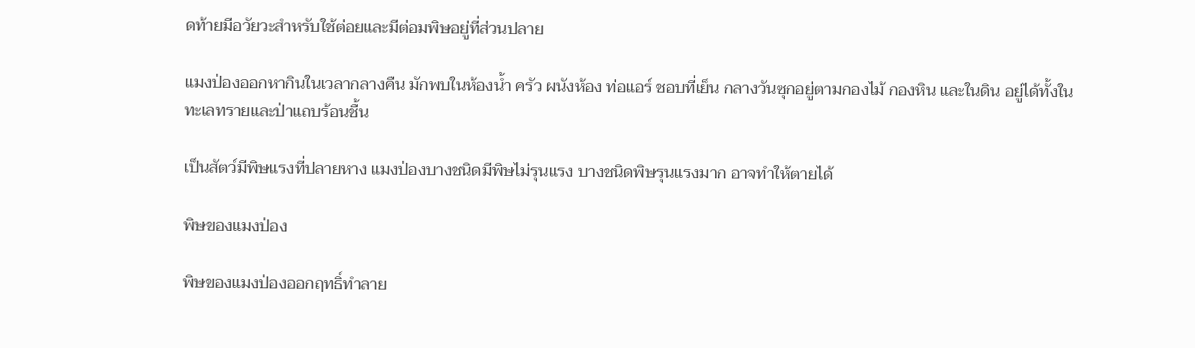ดท้ายมีอวัยวะสำหรับใช้ต่อยและมีต่อมพิษอยู่ที่ส่วนปลาย

แมงป่องออกหากินในเวลากลางคืน มักพบในห้องน้ำ ครัว ผนังห้อง ท่อแอร์ ชอบที่เย็น กลางวันซุกอยู่ตามกองไม้ กองหิน และในดิน อยู่ได้ทั้งในทะเลทรายและป่าแถบร้อนชื้น

เป็นสัตว์มีพิษแรงที่ปลายหาง แมงป่องบางชนิดมีพิษไม่รุนแรง บางชนิดพิษรุนแรงมาก อาจทำให้ตายได้

พิษของแมงป่อง

พิษของแมงป่องออกฤทธิ์ทำลาย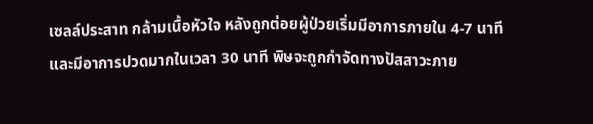เซลล์ประสาท กล้ามเนื้อหัวใจ หลังถูกต่อยผู้ป่วยเริ่มมีอาการภายใน 4-7 นาที และมีอาการปวดมากในเวลา 30 นาที พิษจะถูกกำจัดทางปัสสาวะภาย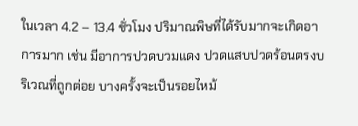ในเวลา 4.2 – 13.4 ชั่วโมง ปริมาณพิษที่ได้รับมากจะเกิดอาการมาก เช่น มีอาการปวดบวมแดง ปวดแสบปวดร้อนตรงบริเวณที่ถูกต่อย บางครั้งจะเป็นรอยไหม้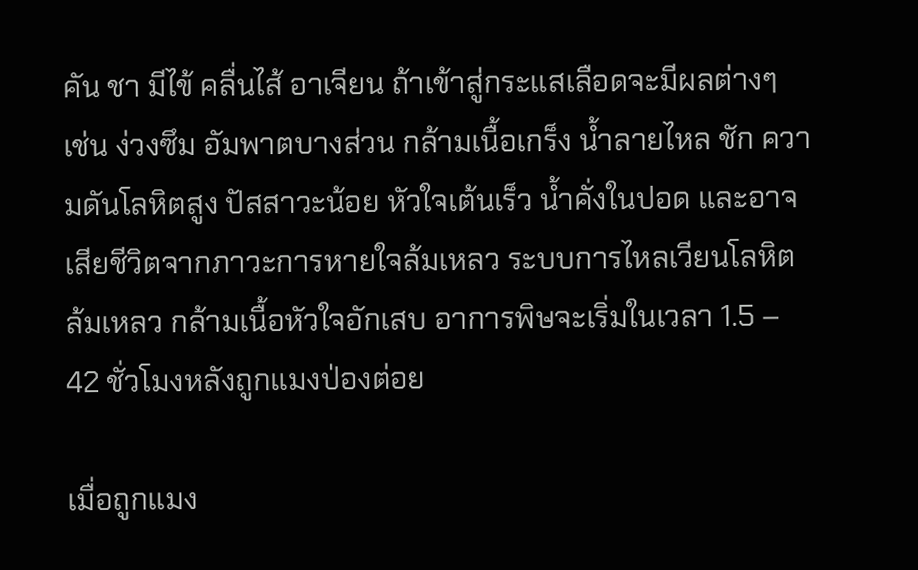คัน ชา มีไข้ คลื่นไส้ อาเจียน ถ้าเข้าสู่กระแสเลือดจะมีผลต่างๆ เช่น ง่วงซึม อัมพาตบางส่วน กล้ามเนื้อเกร็ง น้ำลายไหล ชัก ความดันโลหิตสูง ปัสสาวะน้อย หัวใจเต้นเร็ว น้ำคั่งในปอด และอาจเสียชีวิตจากภาวะการหายใจล้มเหลว ระบบการไหลเวียนโลหิตล้มเหลว กล้ามเนื้อหัวใจอักเสบ อาการพิษจะเริ่มในเวลา 1.5 – 42 ชั่วโมงหลังถูกแมงป่องต่อย

เมื่อถูกแมง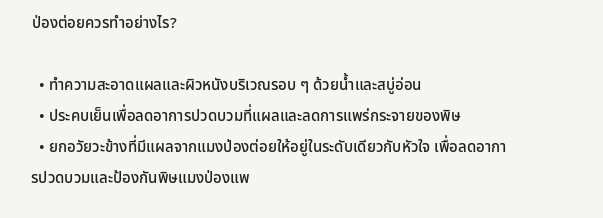ป่องต่อยควรทำอย่างไร?

  • ทำความสะอาดแผลและผิวหนังบริเวณรอบ ๆ ด้วยน้ำและสบู่อ่อน
  • ประคบเย็นเพื่อลดอาการปวดบวมที่แผลและลดการแพร่กระจายของพิษ
  • ยกอวัยวะข้างที่มีแผลจากแมงป่องต่อยให้อยู่ในระดับเดียวกับหัวใจ เพื่อลดอาการปวดบวมและป้องกันพิษแมงป่องแพ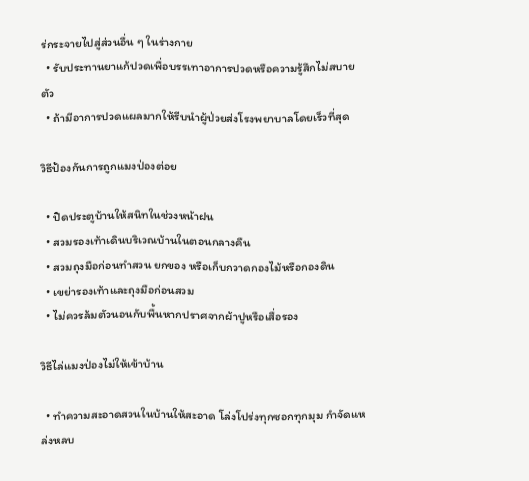ร่กระจายไปสู่ส่วนอื่น ๆ ในร่างกาย
  • รับประทานยาแก้ปวดเพื่อบรรเทาอาการปวดหรือความรู้สึกไม่สบายตัว
  • ถ้ามีอาการปวดแผลมากให้รีบนำผู้ป่วยส่งโรงพยาบาลโดยเร็วที่สุด

วิธีป้องกันการถูกแมงป่องต่อย

  • ปิดประตูบ้านให้สนิทในช่วงหน้าฝน
  • สวมรองเท้าเดินบริเวณบ้านในตอนกลางคืน
  • สวมถุงมือก่อนทำสวน ยกของ หรือเก็บกวาดกองไม้หรือกองดิน
  • เขย่ารองเท้าและถุงมือก่อนสวม
  • ไม่ควรล้มตัวนอนกับพื้นหากปราศจากผ้าปูหรือเสื่อรอง

วิธีไล่แมงป่องไม่ให้เข้าบ้าน

  • ทำความสะอาดสวนในบ้านให้สะอาด โล่งโปร่งทุกซอกทุกมุม กำจัดแหล่งหลบ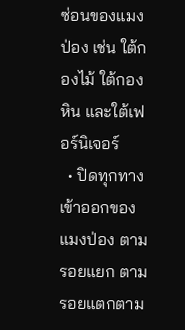ซ่อนของแมงป่อง เช่น ใต้กองไม้ ใต้กองหิน และใต้เฟอร์นิเจอร์
  • ปิดทุกทางเข้าออกของแมงป่อง ตามรอยแยก ตามรอยแตกตาม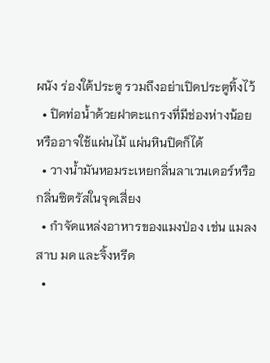ผนัง ร่องใต้ประตู รวมถึงอย่าเปิดประตูทิ้งไว้
  • ปิดท่อน้ำด้วยฝาตะแกรงที่มีช่องห่างน้อย หรืออาจใช้แผ่นไม้ แผ่นหินปิดก็ได้
  • วางน้ำมันหอมระเหยกลิ่นลาเวนเดอร์หรือกลิ่นซิตรัสในจุดเสี่ยง
  • กำจัดแหล่งอาหารของแมงป่อง เช่น แมลงสาบ มด และจิ้งหรีด
  •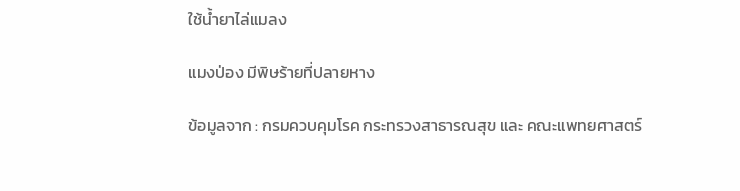ใช้น้ำยาไล่แมลง

แมงป่อง มีพิษร้ายที่ปลายหาง

ข้อมูลจาก : กรมควบคุมโรค กระทรวงสาธารณสุข และ คณะแพทยศาสตร์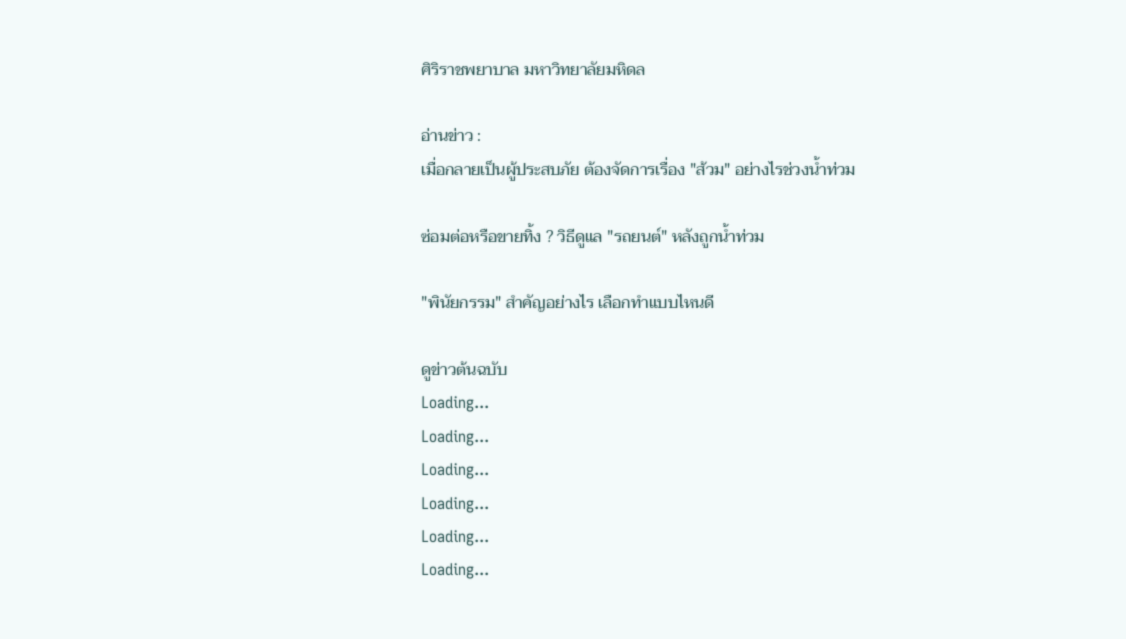ศิริราชพยาบาล มหาวิทยาลัยมหิดล

อ่านข่าว :
เมื่อกลายเป็นผู้ประสบภัย ต้องจัดการเรื่อง "ส้วม" อย่างไรช่วงน้ำท่วม

ซ่อมต่อหรือขายทิ้ง ? วิธีดูแล "รถยนต์" หลังถูกน้ำท่วม

"พินัยกรรม" สำคัญอย่างไร เลือกทำแบบไหนดี

ดูข่าวต้นฉบับ
Loading...
Loading...
Loading...
Loading...
Loading...
Loading...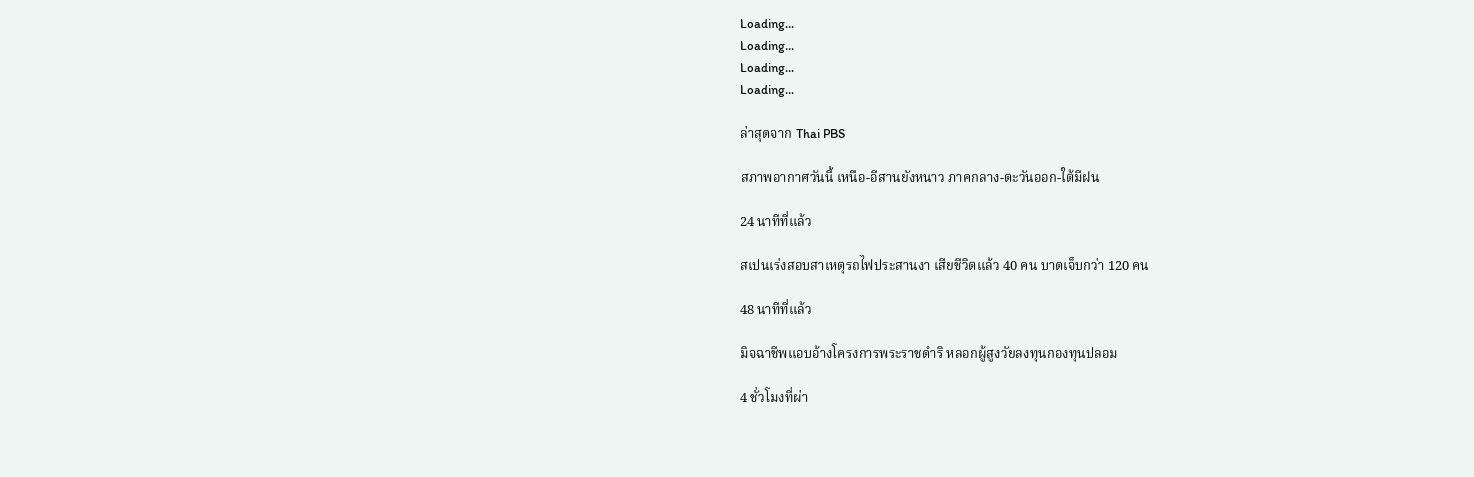Loading...
Loading...
Loading...
Loading...

ล่าสุดจาก Thai PBS

สภาพอากาศวันนี้ เหนือ-อีสานยังหนาว ภาคกลาง-ตะวันออก-ใต้มีฝน

24 นาทีที่แล้ว

สเปนเร่งสอบสาเหตุรถไฟประสานงา เสียชีวิตแล้ว 40 คน บาดเจ็บกว่า 120 คน

48 นาทีที่แล้ว

มิจฉาชีพแอบอ้างโครงการพระราชดำริ หลอกผู้สูงวัยลงทุนกองทุนปลอม

4 ชั่วโมงที่ผ่า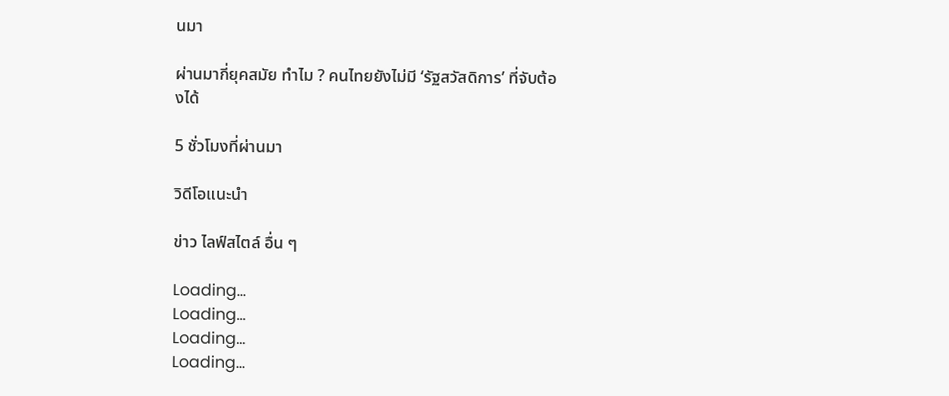นมา

ผ่านมากี่ยุคสมัย ทำไม ? คนไทยยังไม่มี ‘รัฐสวัสดิการ’ ที่จับต้องได้

5 ชั่วโมงที่ผ่านมา

วิดีโอแนะนำ

ข่าว ไลฟ์สไตล์ อื่น ๆ

Loading...
Loading...
Loading...
Loading...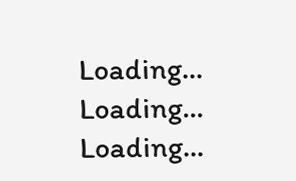Loading...
Loading...
Loading...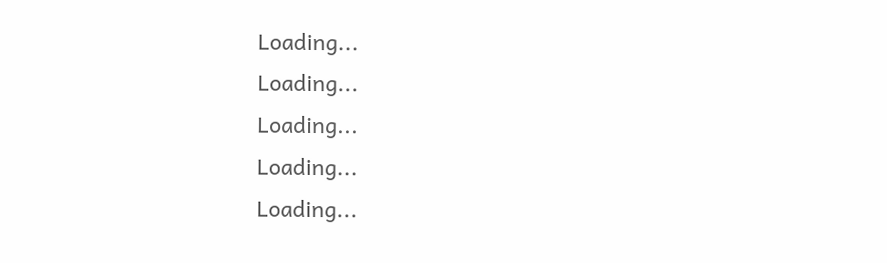Loading...
Loading...
Loading...
Loading...
Loading...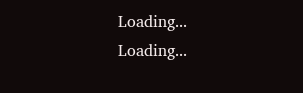Loading...
Loading...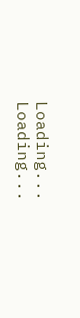Loading...
Loading...